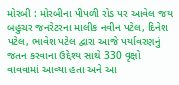મોરબી : મોરબીના પીપળી રોડ પર આવેલ જય બહુચર જનરેટરના માલીક નવીન પટેલ, દિનેશ પટેલ, ભાવેશ પટેલ દ્વારા આજે પર્યાવરણનું જતન કરવાના ઉદ્દેશ્ય સાથે 330 વૃક્ષો વાવવામાં આવ્યા હતા અને આ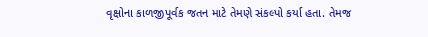વૃક્ષોના કાળજીપૂર્વક જતન માટે તેમણે સંકલ્પો કર્યા હતા. તેમજ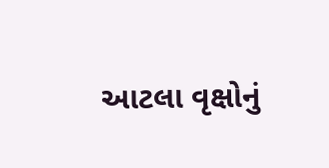આટલા વૃક્ષોનું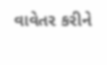વાવેતર કરીને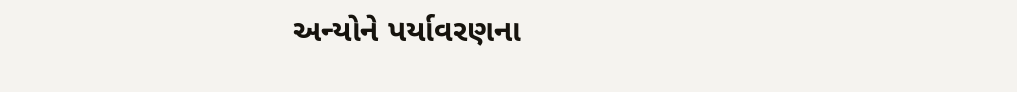અન્યોને પર્યાવરણના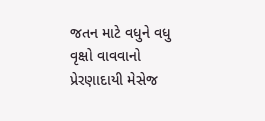જતન માટે વધુને વધુ વૃક્ષો વાવવાનો પ્રેરણાદાયી મેસેજ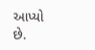આપ્યો છે.